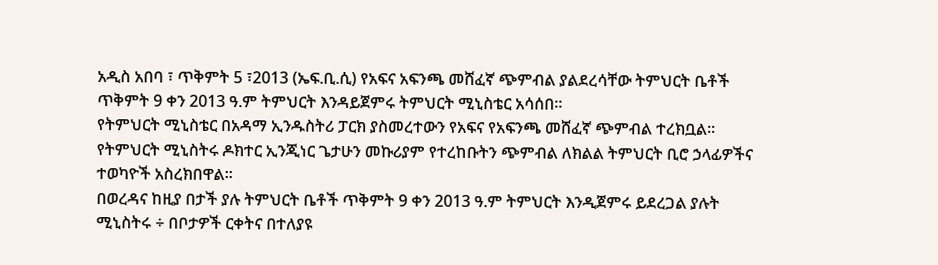አዲስ አበባ ፣ ጥቅምት 5 ፣2013 (ኤፍ.ቢ.ሲ) የአፍና አፍንጫ መሸፈኛ ጭምብል ያልደረሳቸው ትምህርት ቤቶች ጥቅምት 9 ቀን 2013 ዓ.ም ትምህርት እንዳይጀምሩ ትምህርት ሚኒስቴር አሳሰበ።
የትምህርት ሚኒስቴር በአዳማ ኢንዱስትሪ ፓርክ ያስመረተውን የአፍና የአፍንጫ መሸፈኛ ጭምብል ተረክቧል።
የትምህርት ሚኒስትሩ ዶክተር ኢንጂነር ጌታሁን መኩሪያም የተረከቡትን ጭምብል ለክልል ትምህርት ቢሮ ኃላፊዎችና ተወካዮች አስረክበዋል።
በወረዳና ከዚያ በታች ያሉ ትምህርት ቤቶች ጥቅምት 9 ቀን 2013 ዓ.ም ትምህርት እንዲጀምሩ ይደረጋል ያሉት ሚኒስትሩ ÷ በቦታዎች ርቀትና በተለያዩ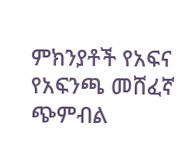ምክንያቶች የአፍና የአፍንጫ መሸፈኛ ጭምብል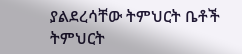ያልደረሳቸው ትምህርት ቤቶች ትምህርት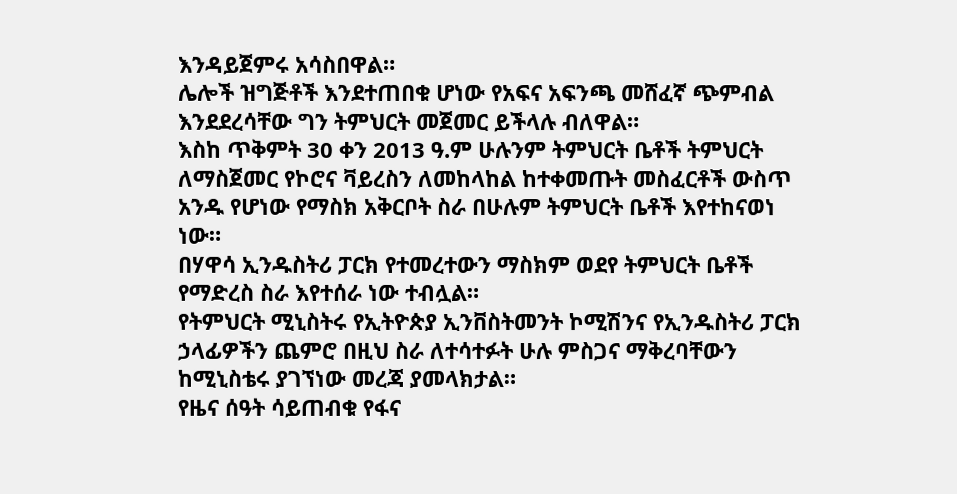እንዳይጀምሩ አሳስበዋል።
ሌሎች ዝግጅቶች እንደተጠበቁ ሆነው የአፍና አፍንጫ መሸፈኛ ጭምብል እንደደረሳቸው ግን ትምህርት መጀመር ይችላሉ ብለዋል።
እስከ ጥቅምት 30 ቀን 2013 ዓ.ም ሁሉንም ትምህርት ቤቶች ትምህርት ለማስጀመር የኮሮና ቫይረስን ለመከላከል ከተቀመጡት መስፈርቶች ውስጥ አንዱ የሆነው የማስክ አቅርቦት ስራ በሁሉም ትምህርት ቤቶች እየተከናወነ ነው።
በሃዋሳ ኢንዱስትሪ ፓርክ የተመረተውን ማስክም ወደየ ትምህርት ቤቶች የማድረስ ስራ እየተሰራ ነው ተብሏል።
የትምህርት ሚኒስትሩ የኢትዮጵያ ኢንቨስትመንት ኮሚሽንና የኢንዱስትሪ ፓርክ ኃላፊዎችን ጨምሮ በዚህ ስራ ለተሳተፉት ሁሉ ምስጋና ማቅረባቸውን ከሚኒስቴሩ ያገኘነው መረጃ ያመላክታል።
የዜና ሰዓት ሳይጠብቁ የፋና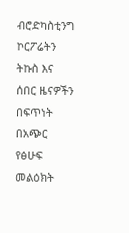ብሮድካስቲንግ ኮርፖሬትን ትኩስ እና ሰበር ዜናዎችን በፍጥነት በአጭር የፅሁፍ መልዕክት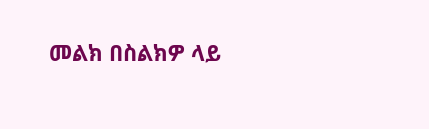መልክ በስልክዎ ላይ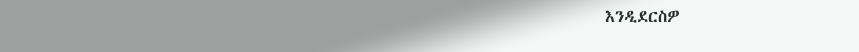እንዲደርስዎ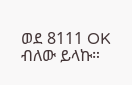ወደ 8111 OK ብለው ይላኩ።